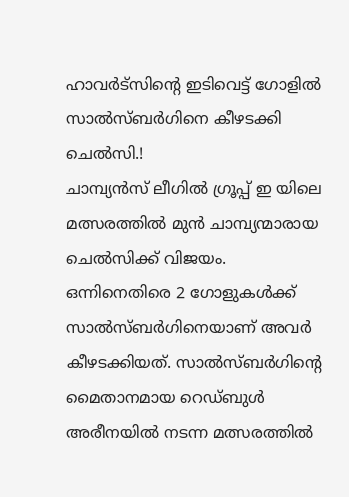ഹാവർട്സിൻ്റെ ഇടിവെട്ട് ഗോളിൽ സാൽസ്ബർഗിനെ കീഴടക്കി ചെൽസി.!
ചാമ്പ്യൻസ് ലീഗിൽ ഗ്രൂപ്പ് ഇ യിലെ മത്സരത്തിൽ മുൻ ചാമ്പ്യന്മാരായ ചെൽസിക്ക് വിജയം. ഒന്നിനെതിരെ 2 ഗോളുകൾക്ക് സാൽസ്ബർഗിനെയാണ് അവർ കീഴടക്കിയത്. സാൽസ്ബർഗിൻ്റെ മൈതാനമായ റെഡ്ബുൾ അരീനയിൽ നടന്ന മത്സരത്തിൽ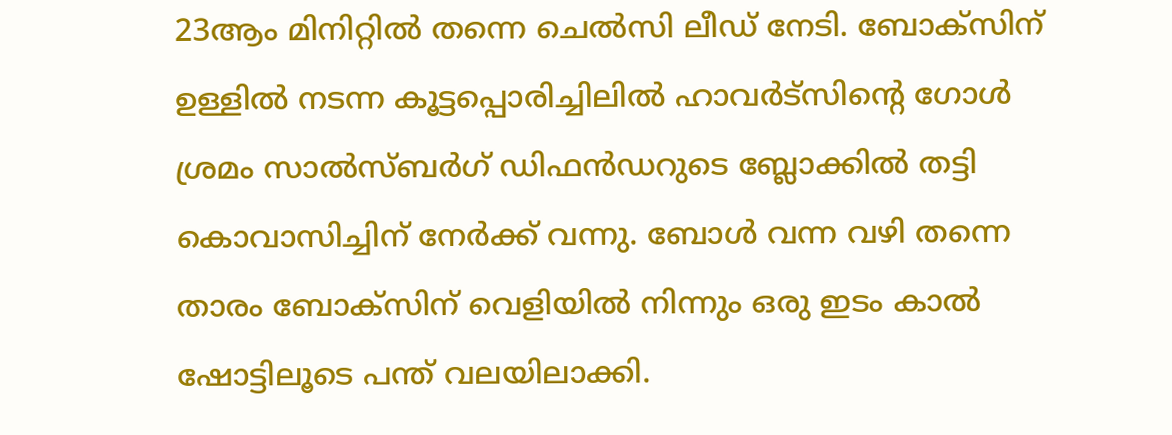23ആം മിനിറ്റിൽ തന്നെ ചെൽസി ലീഡ് നേടി. ബോക്സിന് ഉള്ളിൽ നടന്ന കൂട്ടപ്പൊരിച്ചിലിൽ ഹാവർട്സിൻ്റെ ഗോൾ ശ്രമം സാൽസ്ബർഗ് ഡിഫൻഡറുടെ ബ്ലോക്കിൽ തട്ടി കൊവാസിച്ചിന് നേർക്ക് വന്നു. ബോൾ വന്ന വഴി തന്നെ താരം ബോക്സിന് വെളിയിൽ നിന്നും ഒരു ഇടം കാൽ ഷോട്ടിലൂടെ പന്ത് വലയിലാക്കി.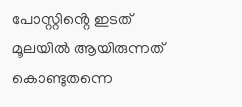പോസ്റ്റിൻ്റെ ഇടത് മൂലയിൽ ആയിരുന്നത് കൊണ്ടുതന്നെ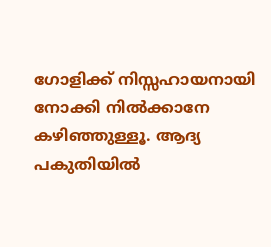ഗോളിക്ക് നിസ്സഹായനായി നോക്കി നിൽക്കാനേ കഴിഞ്ഞുള്ളൂ. ആദ്യ പകുതിയിൽ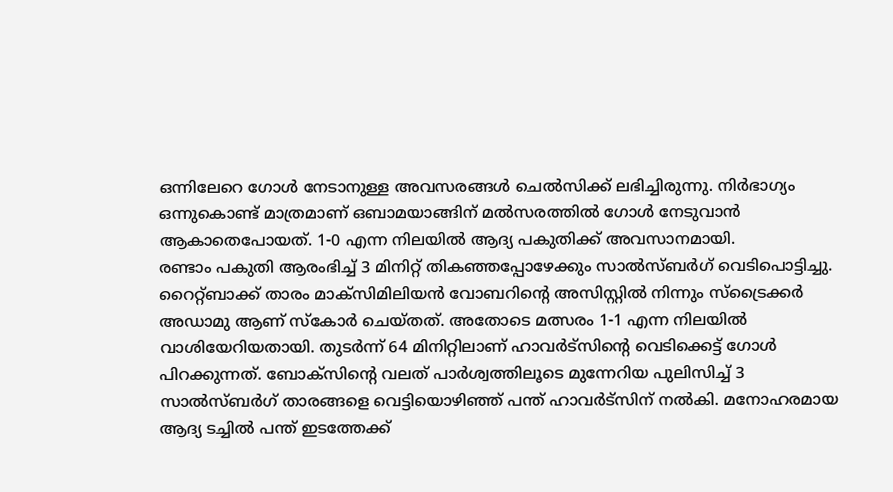ഒന്നിലേറെ ഗോൾ നേടാനുള്ള അവസരങ്ങൾ ചെൽസിക്ക് ലഭിച്ചിരുന്നു. നിർഭാഗ്യം ഒന്നുകൊണ്ട് മാത്രമാണ് ഒബാമയാങ്ങിന് മൽസരത്തിൽ ഗോൾ നേടുവാൻ ആകാതെപോയത്. 1-0 എന്ന നിലയിൽ ആദ്യ പകുതിക്ക് അവസാനമായി.
രണ്ടാം പകുതി ആരംഭിച്ച് 3 മിനിറ്റ് തികഞ്ഞപ്പോഴേക്കും സാൽസ്ബർഗ് വെടിപൊട്ടിച്ചു. റൈറ്റ്ബാക്ക് താരം മാക്സിമിലിയൻ വോബറിൻ്റെ അസിസ്റ്റിൽ നിന്നും സ്ട്രൈക്കർ അഡാമു ആണ് സ്കോർ ചെയ്തത്. അതോടെ മത്സരം 1-1 എന്ന നിലയിൽ വാശിയേറിയതായി. തുടർന്ന് 64 മിനിറ്റിലാണ് ഹാവർട്സിൻ്റെ വെടിക്കെട്ട് ഗോൾ പിറക്കുന്നത്. ബോക്സിൻ്റെ വലത് പാർശ്വത്തിലൂടെ മുന്നേറിയ പുലിസിച്ച് 3 സാൽസ്ബർഗ് താരങ്ങളെ വെട്ടിയൊഴിഞ്ഞ് പന്ത് ഹാവർട്സിന് നൽകി. മനോഹരമായ ആദ്യ ടച്ചിൽ പന്ത് ഇടത്തേക്ക്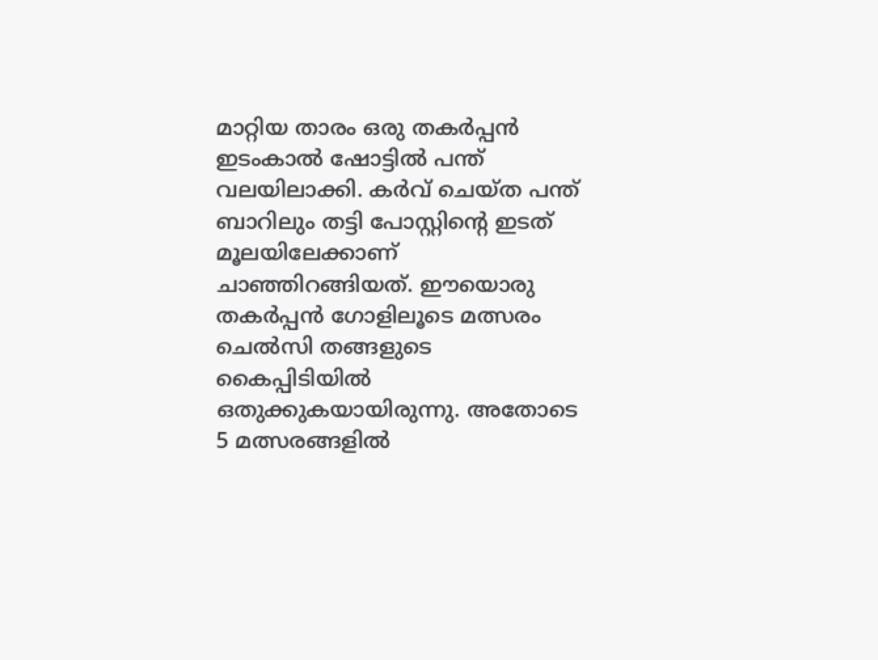മാറ്റിയ താരം ഒരു തകർപ്പൻ ഇടംകാൽ ഷോട്ടിൽ പന്ത് വലയിലാക്കി. കർവ് ചെയ്ത പന്ത് ബാറിലും തട്ടി പോസ്റ്റിൻ്റെ ഇടത് മൂലയിലേക്കാണ് ചാഞ്ഞിറങ്ങിയത്. ഈയൊരു തകർപ്പൻ ഗോളിലൂടെ മത്സരം ചെൽസി തങ്ങളുടെ കൈപ്പിടിയിൽ ഒതുക്കുകയായിരുന്നു. അതോടെ 5 മത്സരങ്ങളിൽ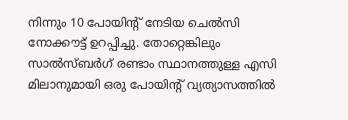നിന്നും 10 പോയിൻ്റ് നേടിയ ചെൽസി നോക്കൗട്ട് ഉറപ്പിച്ചു. തോറ്റെങ്കിലും സാൽസ്ബർഗ് രണ്ടാം സ്ഥാനത്തുള്ള എസി മിലാനുമായി ഒരു പോയിൻ്റ് വ്യത്യാസത്തിൽ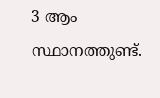3 ആം സ്ഥാനത്തുണ്ട്.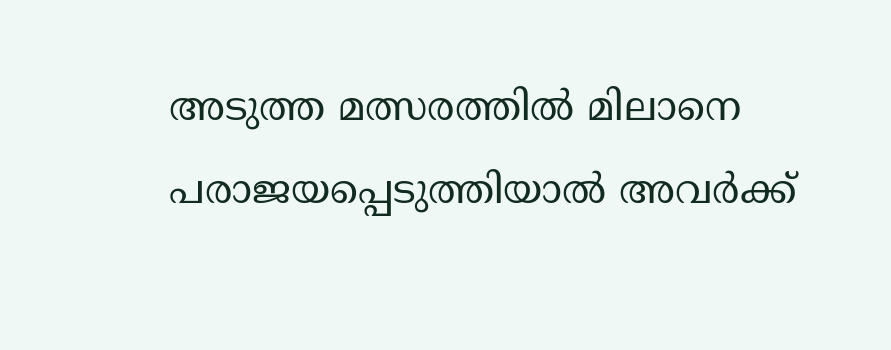അടുത്ത മത്സരത്തിൽ മിലാനെ പരാജയപ്പെടുത്തിയാൽ അവർക്ക്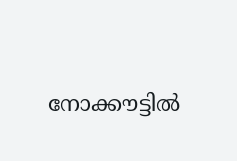നോക്കൗട്ടിൽ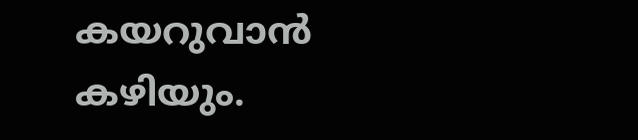കയറുവാൻ കഴിയും.